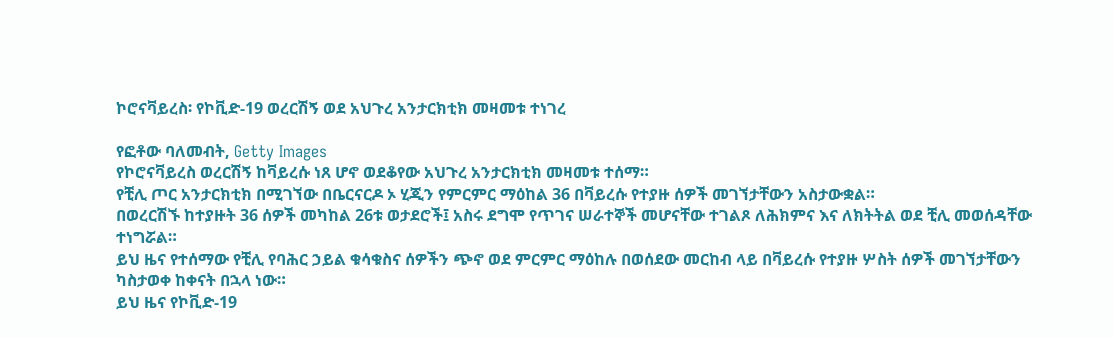ኮሮናቫይረስ፡ የኮቪድ-19 ወረርሽኝ ወደ አህጉረ አንታርክቲክ መዛመቱ ተነገረ

የፎቶው ባለመብት, Getty Images
የኮሮናቫይረስ ወረርሽኝ ከቫይረሱ ነጸ ሆኖ ወደቆየው አህጉረ አንታርክቲክ መዛመቱ ተሰማ።
የቺሊ ጦር አንታርክቲክ በሚገኘው በቤርናርዶ ኦ ሂጂን የምርምር ማዕከል 36 በቫይረሱ የተያዙ ሰዎች መገኘታቸውን አስታውቋል።
በወረርሽኙ ከተያዙት 36 ሰዎች መካከል 26ቱ ወታደሮች፤ አስሩ ደግሞ የጥገና ሠራተኞች መሆናቸው ተገልጾ ለሕክምና እና ለክትትል ወደ ቺሊ መወሰዳቸው ተነግሯል።
ይህ ዜና የተሰማው የቺሊ የባሕር ኃይል ቁሳቁስና ሰዎችን ጭኖ ወደ ምርምር ማዕከሉ በወሰደው መርከብ ላይ በቫይረሱ የተያዙ ሦስት ሰዎች መገኘታቸውን ካስታወቀ ከቀናት በኋላ ነው።
ይህ ዜና የኮቪድ-19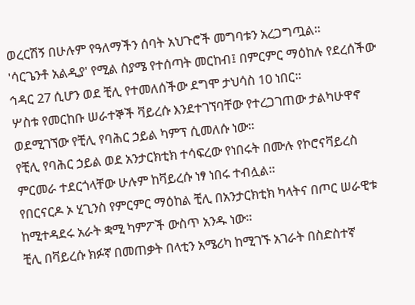ወረርሽኝ በሁሉም የዓለማችን ሰባት አህጉሮች መግባቱን አረጋግጧል።
'ሳርጌንቶ አልዲያ' የሚል ስያሜ የተሰጣት መርከብ፤ በምርምር ማዕከሉ የደረሰችው ኅዳር 27 ሲሆን ወደ ቺሊ የተመለሰችው ደግሞ ታህሳስ 10 ነበር።
ሦስቱ የመርከቡ ሠራተኞች ቫይረሱ እንደተገኘባቸው የተረጋገጠው ታልካሁዋኖ ወደሚገኘው የቺሊ የባሕር ኃይል ካምፕ ሲመለሱ ነው።
የቺሊ የባሕር ኃይል ወደ አንታርክቲክ ተሳፍረው የነበሩት በሙሉ የኮሮናቫይረስ ምርመራ ተደርጎላቸው ሁሉም ከቫይረሱ ነፃ ነበሩ ተብሏል።
የበርናርዶ ኦ ሂጊንስ የምርምር ማዕከል ቺሊ በአንታርክቲክ ካላትና በጦር ሠራዊቱ ከሚተዳደሩ አራት ቋሚ ካምፖች ውስጥ አንዱ ነው።
ቺሊ በቫይረሱ ክፉኛ በመጠቃት በላቲን አሜሪካ ከሚገኙ አገራት በስድስተኛ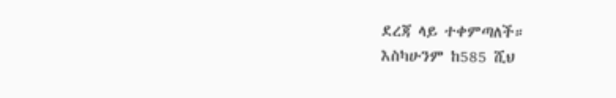ደረጃ ላይ ተቀምጣለች።
እስካሁንም ከ585 ሺህ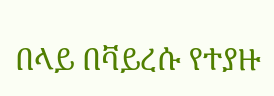በላይ በቫይረሱ የተያዙ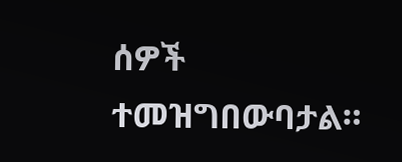ሰዎች ተመዝግበውባታል።